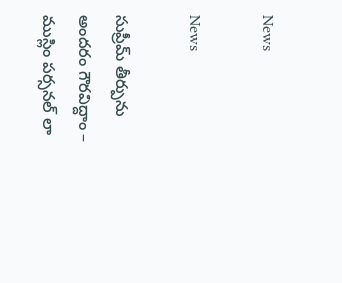News

News

సుప్రీమ్ తీర్పును అందరం గౌరవిద్దాం – ముస్లిం పర్సనల్ లా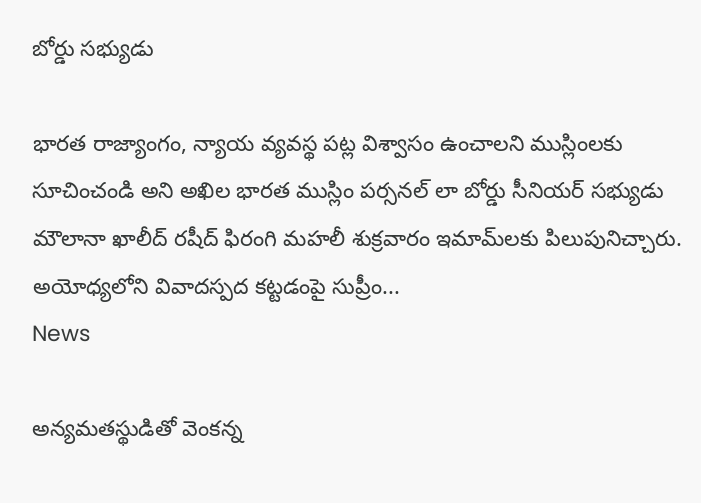బోర్డు సభ్యుడు

భారత రాజ్యాంగం, న్యాయ వ్యవస్థ పట్ల విశ్వాసం ఉంచాలని ముస్లింలకు సూచించండి అని అఖిల భారత ముస్లిం పర్సనల్ లా బోర్డు సీనియర్ సభ్యుడు మౌలానా ఖాలీద్ రషీద్ ఫిరంగి మహలీ శుక్రవారం ఇమామ్‌లకు పిలుపునిచ్చారు. అయోధ్యలోని వివాదస్పద కట్టడంపై సుప్రీం...
News

అన్యమతస్థుడితో వెంకన్న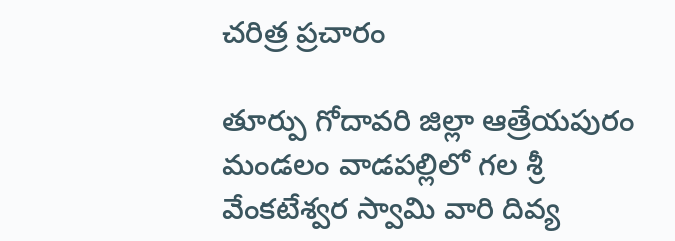చరిత్ర ప్రచారం

తూర్పు గోదావరి జిల్లా ఆత్రేయపురం మండలం వాడపల్లిలో గల శ్రీ వేంకటేశ్వర స్వామి వారి దివ్య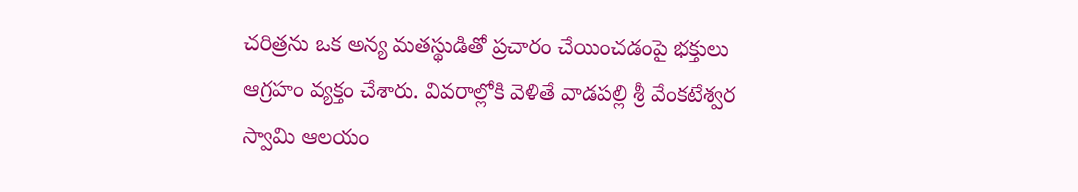చరిత్రను ఒక అన్య మతస్థుడితో ప్రచారం చేయించడంపై భక్తులు ఆగ్రహం వ్యక్తం చేశారు. వివరాల్లోకి వెళితే వాడపల్లి శ్రీ వేంకటేశ్వర స్వామి ఆలయం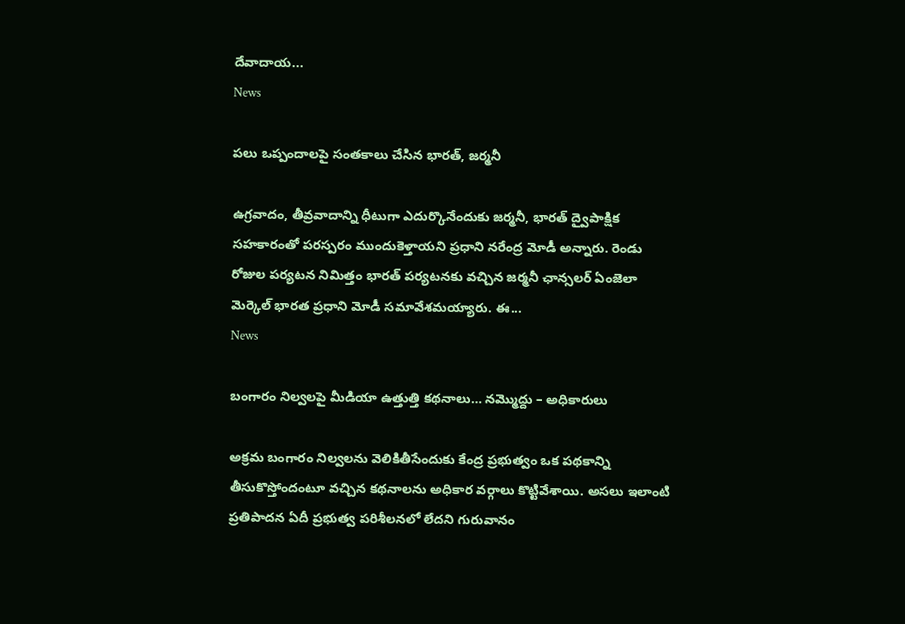దేవాదాయ...
News

పలు ఒప్పందాలపై సంతకాలు చేసిన భారత్, జర్మనీ

ఉగ్రవాదం, తీవ్రవాదాన్ని ధీటుగా ఎదుర్కొనేందుకు జర్మనీ, భారత్‌ ద్వైపాక్షిక సహకారంతో పరస్పరం ముందుకెళ్తాయని ప్రధాని నరేంద్ర మోడీ అన్నారు. రెండు రోజుల పర్యటన నిమిత్తం భారత్‌ పర్యటనకు వచ్చిన జర్మనీ ఛాన్సలర్‌ ఏంజెలా మెర్కెల్‌ భారత ప్రధాని మోడీ సమావేశమయ్యారు. ఈ...
News

బంగారం నిల్వలపై మీడియా ఉత్తుత్తి కథనాలు… నమ్మొద్దు – అధికారులు

అక్రమ బంగారం నిల్వలను వెలికితీసేందుకు కేంద్ర ప్రభుత్వం ఒక పథకాన్ని తీసుకొస్తోందంటూ వచ్చిన కథనాలను అధికార వర్గాలు కొట్టివేశాయి. అసలు ఇలాంటి ప్రతిపాదన ఏదీ ప్రభుత్వ పరిశీలనలో లేదని గురువానం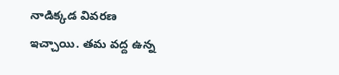నాడిక్కడ వివరణ ఇచ్చాయి. తమ వద్ద ఉన్న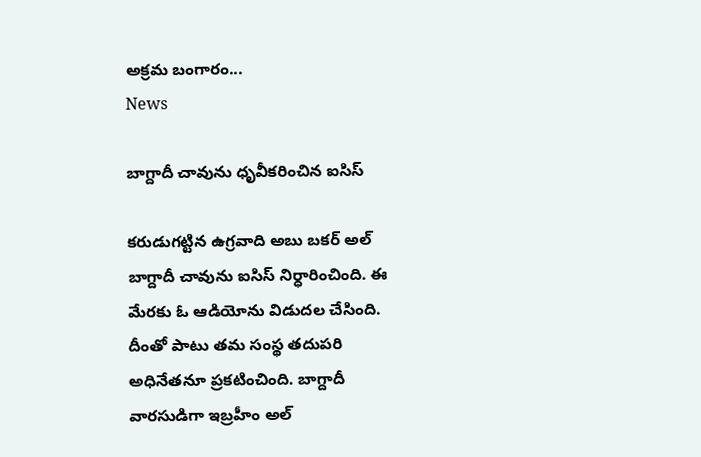అక్రమ బంగారం...
News

బాగ్దాదీ చావును ధృవీకరించిన ఐసిస్

కరుడుగట్టిన ఉగ్రవాది అబు బకర్‌ అల్‌ బాగ్దాదీ చావును ఐసిస్‌ నిర్ధారించింది. ఈ మేరకు ఓ ఆడియోను విడుదల చేసింది. దీంతో పాటు తమ సంస్థ తదుపరి అధినేతనూ ప్రకటించింది. బాగ్దాదీ వారసుడిగా ఇబ్రహీం అల్‌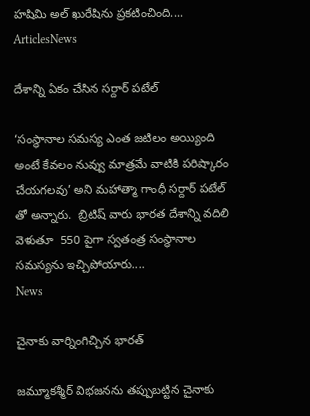హషిమి అల్‌ ఖురేషిను ప్రకటించింది....
ArticlesNews

దేశాన్ని ఏకం చేసిన సర్దార్ పటేల్

‘సంస్థానాల సమస్య ఎంత జటిలం అయ్యింది అంటే కేవలం నువ్వు మాత్రమే వాటికి పరిష్కారం చేయగలవు’ అని మహాత్మా గాంధీ సర్దార్ పటేల్ తో అన్నారు.  బ్రిటిష్ వారు భారత దేశాన్ని వదిలి వెళుతూ  550 పైగా స్వతంత్ర సంస్థానాల సమస్యను ఇచ్చిపోయారు....
News

చైనాకు వార్నింగిచ్చిన భారత్

జమ్మూకశ్మీర్‌ విభజనను తప్పుబట్టిన చైనాకు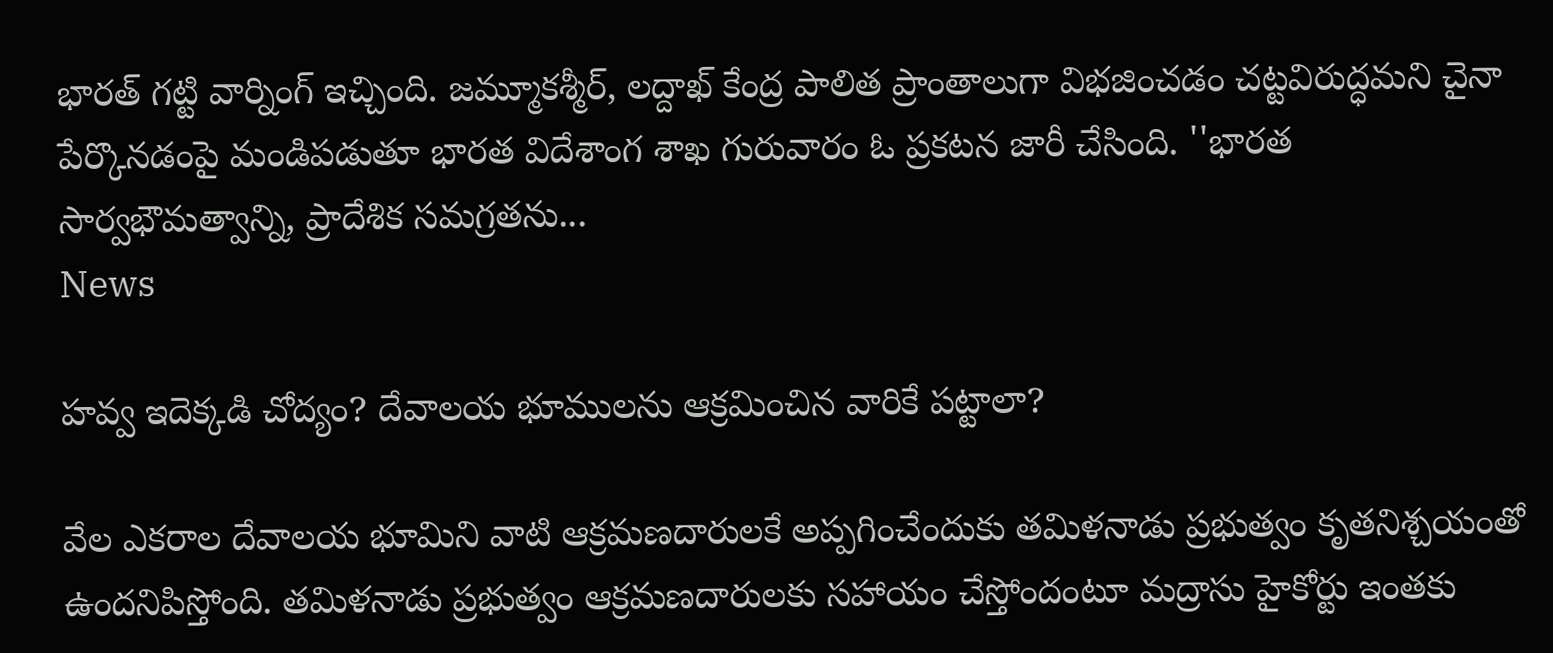భారత్‌ గట్టి వార్నింగ్‌ ఇచ్చింది. జమ్మూకశ్మీర్‌, లద్దాఖ్‌ కేంద్ర పాలిత ప్రాంతాలుగా విభజించడం చట్టవిరుద్ధమని చైనా పేర్కొనడంపై మండిపడుతూ భారత విదేశాంగ శాఖ గురువారం ఓ ప్రకటన జారీ చేసింది. ''భారత సార్వభౌమత్వాన్ని, ప్రాదేశిక సమగ్రతను...
News

హవ్వ ఇదెక్కడి చోద్యం? దేవాలయ భూములను ఆక్రమించిన వారికే పట్టాలా?

వేల ఎకరాల దేవాలయ భూమిని వాటి ఆక్రమణదారులకే అప్పగించేందుకు తమిళనాడు ప్రభుత్వం కృతనిశ్చయంతో ఉందనిపిస్తోంది. తమిళనాడు ప్రభుత్వం ఆక్రమణదారులకు సహాయం చేస్తోందంటూ మద్రాసు హైకోర్టు ఇంతకు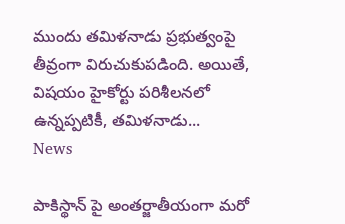ముందు తమిళనాడు ప్రభుత్వంపై తీవ్రంగా విరుచుకుపడింది. అయితే, విషయం హైకోర్టు పరిశీలనలో ఉన్నప్పటికీ, తమిళనాడు...
News

పాకిస్థాన్ పై అంతర్జాతీయంగా మరో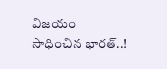విజయం సాధించిన భారత్..!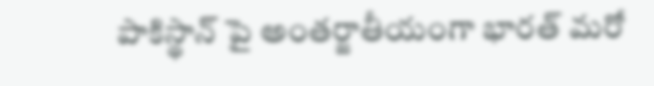పాకిస్థాన్ పై అంతర్జాతీయంగా భారత్ మరో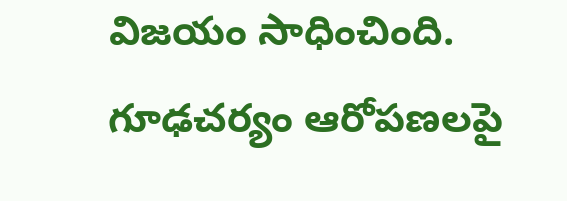విజయం సాధించింది. గూఢచర్యం ఆరోపణలపై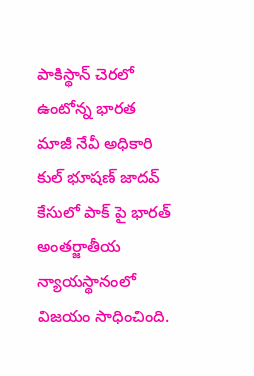పాకిస్థాన్ చెరలో ఉంటోన్న భారత మాజీ నేవీ అధికారి కుల్ భూషణ్ జాదవ్ కేసులో పాక్ పై భారత్ అంతర్జాతీయ న్యాయస్థానంలో విజయం సాధించింది.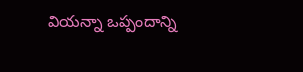వియన్నా ఒప్పందాన్ని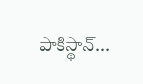పాకిస్థాన్...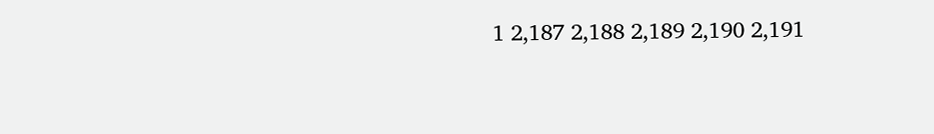1 2,187 2,188 2,189 2,190 2,191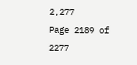2,277
Page 2189 of 2277